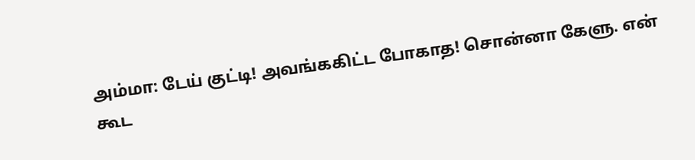அம்மா: டேய் குட்டி! அவங்ககிட்ட போகாத! சொன்னா கேளு. என் கூட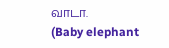வாடா.
(Baby elephant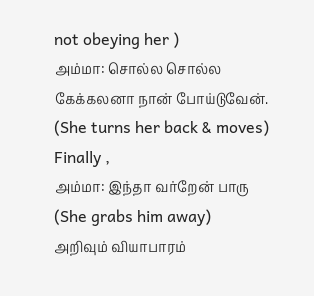not obeying her )
அம்மா: சொல்ல சொல்ல கேக்கலனா நான் போய்டுவேன்.
(She turns her back & moves)
Finally ,
அம்மா: இந்தா வர்றேன் பாரு
(She grabs him away)
அறிவும் வியாபாரம்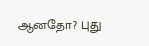ஆனதோ? புது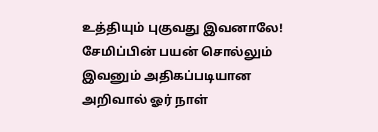உத்தியும் புகுவது இவனாலே! சேமிப்பின் பயன் சொல்லும் இவனும் அதிகப்படியான அறிவால் ஓர் நாள்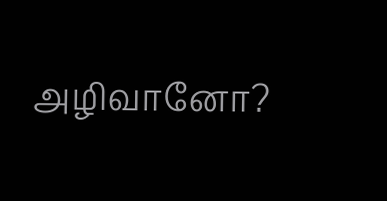அழிவானோ?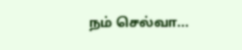நம் செல்வா...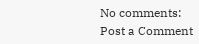No comments:
Post a Comment